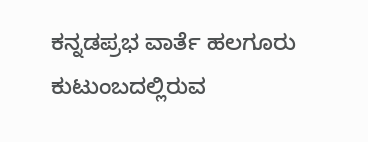ಕನ್ನಡಪ್ರಭ ವಾರ್ತೆ ಹಲಗೂರು
ಕುಟುಂಬದಲ್ಲಿರುವ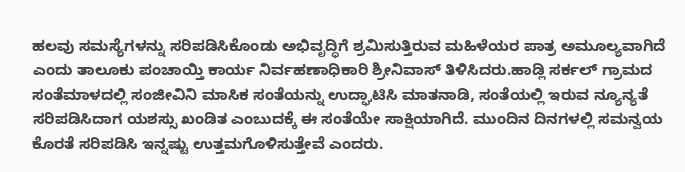ಹಲವು ಸಮಸ್ಯೆಗಳನ್ನು ಸರಿಪಡಿಸಿಕೊಂಡು ಅಭಿವೃದ್ಧಿಗೆ ಶ್ರಮಿಸುತ್ತಿರುವ ಮಹಿಳೆಯರ ಪಾತ್ರ ಅಮೂಲ್ಯವಾಗಿದೆ ಎಂದು ತಾಲೂಕು ಪಂಚಾಯ್ತಿ ಕಾರ್ಯ ನಿರ್ವಹಣಾಧಿಕಾರಿ ಶ್ರೀನಿವಾಸ್ ತಿಳಿಸಿದರು.ಹಾಡ್ಲಿ ಸರ್ಕಲ್ ಗ್ರಾಮದ ಸಂತೆಮಾಳದಲ್ಲಿ ಸಂಜೀವಿನಿ ಮಾಸಿಕ ಸಂತೆಯನ್ನು ಉದ್ಘಾಟಿಸಿ ಮಾತನಾಡಿ, ಸಂತೆಯಲ್ಲಿ ಇರುವ ನ್ಯೂನ್ಯತೆ ಸರಿಪಡಿಸಿದಾಗ ಯಶಸ್ಸು ಖಂಡಿತ ಎಂಬುದಕ್ಕೆ ಈ ಸಂತೆಯೇ ಸಾಕ್ಷಿಯಾಗಿದೆ. ಮುಂದಿನ ದಿನಗಳಲ್ಲಿ ಸಮನ್ವಯ ಕೊರತೆ ಸರಿಪಡಿಸಿ ಇನ್ನಷ್ಟು ಉತ್ತಮಗೊಳಿಸುತ್ತೇವೆ ಎಂದರು.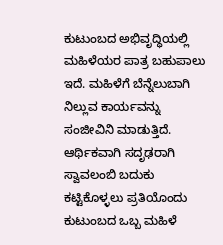ಕುಟುಂಬದ ಅಭಿವೃದ್ಧಿಯಲ್ಲಿ ಮಹಿಳೆಯರ ಪಾತ್ರ ಬಹುಪಾಲು ಇದೆ. ಮಹಿಳೆಗೆ ಬೆನ್ನೆಲುಬಾಗಿ ನಿಲ್ಲುವ ಕಾರ್ಯವನ್ನು ಸಂಜೀವಿನಿ ಮಾಡುತ್ತಿದೆ. ಆರ್ಥಿಕವಾಗಿ ಸದೃಢರಾಗಿ ಸ್ವಾವಲಂಬಿ ಬದುಕು ಕಟ್ಟಿಕೊಳ್ಳಲು ಪ್ರತಿಯೊಂದು ಕುಟುಂಬದ ಒಬ್ಬ ಮಹಿಳೆ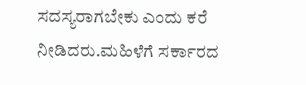ಸದಸ್ಯರಾಗಬೇಕು ಎಂದು ಕರೆ ನೀಡಿದರು.ಮಹಿಳೆಗೆ ಸರ್ಕಾರದ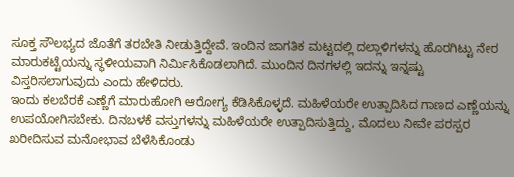ಸೂಕ್ತ ಸೌಲಭ್ಯದ ಜೊತೆಗೆ ತರಬೇತಿ ನೀಡುತ್ತಿದ್ದೇವೆ. ಇಂದಿನ ಜಾಗತಿಕ ಮಟ್ಟದಲ್ಲಿ ದಲ್ಲಾಳಿಗಳನ್ನು ಹೊರಗಿಟ್ಟು ನೇರ ಮಾರುಕಟ್ಟೆಯನ್ನು ಸ್ಥಳೀಯವಾಗಿ ನಿರ್ಮಿಸಿಕೊಡಲಾಗಿದೆ. ಮುಂದಿನ ದಿನಗಳಲ್ಲಿ ಇದನ್ನು ಇನ್ನಷ್ಟು ವಿಸ್ತರಿಸಲಾಗುವುದು ಎಂದು ಹೇಳಿದರು.
ಇಂದು ಕಲಬೆರಕೆ ಎಣ್ಣೆಗೆ ಮಾರುಹೋಗಿ ಆರೋಗ್ಯ ಕೆಡಿಸಿಕೊಳ್ಳದೆ. ಮಹಿಳೆಯರೇ ಉತ್ಪಾದಿಸಿದ ಗಾಣದ ಎಣ್ಣೆಯನ್ನು ಉಪಯೋಗಿಸಬೇಕು. ದಿನಬಳಕೆ ವಸ್ತುಗಳನ್ನು ಮಹಿಳೆಯರೇ ಉತ್ಪಾದಿಸುತ್ತಿದ್ದು, ಮೊದಲು ನೀವೇ ಪರಸ್ಪರ ಖರೀದಿಸುವ ಮನೋಭಾವ ಬೆಳೆಸಿಕೊಂಡು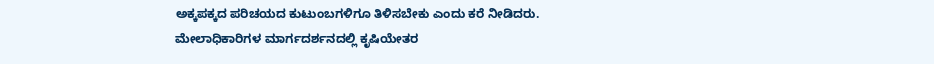ಅಕ್ಕಪಕ್ಕದ ಪರಿಚಯದ ಕುಟುಂಬಗಳಿಗೂ ತಿಳಿಸಬೇಕು ಎಂದು ಕರೆ ನೀಡಿದರು.
ಮೇಲಾಧಿಕಾರಿಗಳ ಮಾರ್ಗದರ್ಶನದಲ್ಲಿ ಕೃಷಿಯೇತರ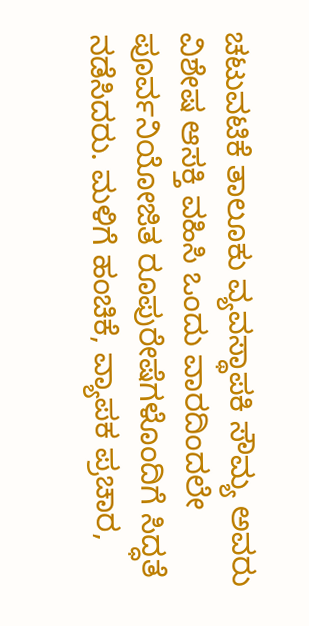ಚಟುವಟಿಕೆ ತಾಲೂಕು ವ್ಯವಸ್ಥಾಪಕಿ ಸೌಮ್ಯ ಅವರು ವಿಶೇಷ ಆಸಕ್ತಿ ವಹಿಸಿ ಒಂದು ವಾರದಿಂದಲೇ ಪೂರ್ವನಿಯೋಜಿತ ರೂಪುರೇಷೆಗಳೊಂದಿಗೆ ಸಿದ್ಧತೆ ನಡೆಸಿದರು. ಮಳಿಗೆ ಹಂಚಿಕೆ, ವ್ಯಾಪಕ ಪ್ರಚಾರ,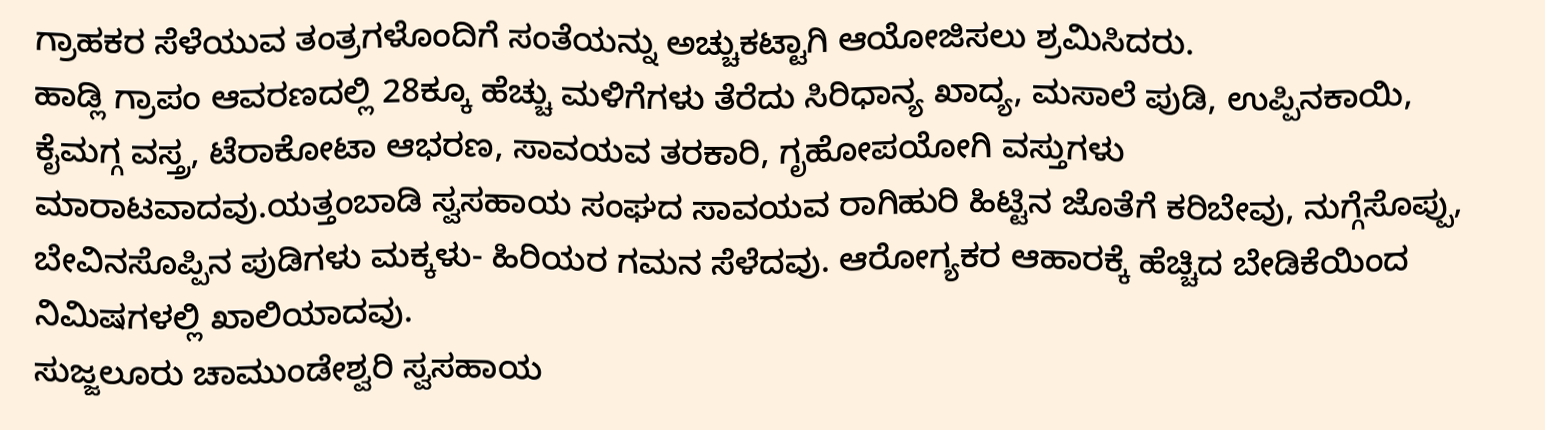ಗ್ರಾಹಕರ ಸೆಳೆಯುವ ತಂತ್ರಗಳೊಂದಿಗೆ ಸಂತೆಯನ್ನು ಅಚ್ಚುಕಟ್ಟಾಗಿ ಆಯೋಜಿಸಲು ಶ್ರಮಿಸಿದರು.
ಹಾಡ್ಲಿ ಗ್ರಾಪಂ ಆವರಣದಲ್ಲಿ 28ಕ್ಕೂ ಹೆಚ್ಚು ಮಳಿಗೆಗಳು ತೆರೆದು ಸಿರಿಧಾನ್ಯ ಖಾದ್ಯ, ಮಸಾಲೆ ಪುಡಿ, ಉಪ್ಪಿನಕಾಯಿ, ಕೈಮಗ್ಗ ವಸ್ತ್ರ, ಟೆರಾಕೋಟಾ ಆಭರಣ, ಸಾವಯವ ತರಕಾರಿ, ಗೃಹೋಪಯೋಗಿ ವಸ್ತುಗಳು ಮಾರಾಟವಾದವು.ಯತ್ತಂಬಾಡಿ ಸ್ವಸಹಾಯ ಸಂಘದ ಸಾವಯವ ರಾಗಿಹುರಿ ಹಿಟ್ಟಿನ ಜೊತೆಗೆ ಕರಿಬೇವು, ನುಗ್ಗೆಸೊಪ್ಪು, ಬೇವಿನಸೊಪ್ಪಿನ ಪುಡಿಗಳು ಮಕ್ಕಳು- ಹಿರಿಯರ ಗಮನ ಸೆಳೆದವು. ಆರೋಗ್ಯಕರ ಆಹಾರಕ್ಕೆ ಹೆಚ್ಚಿದ ಬೇಡಿಕೆಯಿಂದ ನಿಮಿಷಗಳಲ್ಲಿ ಖಾಲಿಯಾದವು.
ಸುಜ್ಜಲೂರು ಚಾಮುಂಡೇಶ್ವರಿ ಸ್ವಸಹಾಯ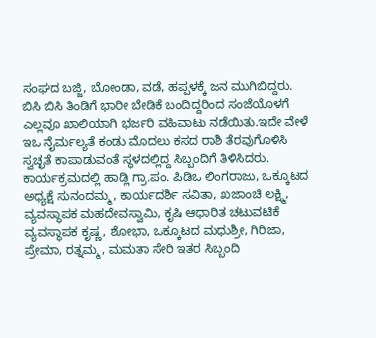ಸಂಘದ ಬಜ್ಜಿ, ಬೋಂಡಾ, ವಡೆ, ಹಪ್ಪಳಕ್ಕೆ ಜನ ಮುಗಿಬಿದ್ದರು. ಬಿಸಿ ಬಿಸಿ ತಿಂಡಿಗೆ ಭಾರೀ ಬೇಡಿಕೆ ಬಂದಿದ್ದರಿಂದ ಸಂಜೆಯೊಳಗೆ ಎಲ್ಲವೂ ಖಾಲಿಯಾಗಿ ಭರ್ಜರಿ ವಹಿವಾಟು ನಡೆಯಿತು.ಇದೇ ವೇಳೆ ಇಒ ನೈರ್ಮಲ್ಯತೆ ಕಂಡು ಮೊದಲು ಕಸದ ರಾಶಿ ತೆರವುಗೊಳಿಸಿ ಸ್ವಚ್ಛತೆ ಕಾಪಾಡುವಂತೆ ಸ್ಥಳದಲ್ಲಿದ್ದ ಸಿಬ್ಬಂದಿಗೆ ತಿಳಿಸಿದರು. ಕಾರ್ಯಕ್ರಮದಲ್ಲಿ ಹಾಡ್ಲಿ ಗ್ರಾ.ಪಂ. ಪಿಡಿಒ ಲಿಂಗರಾಜು, ಒಕ್ಕೂಟದ ಅಧ್ಯಕ್ಷೆ ಸುನಂದಮ್ಮ, ಕಾರ್ಯದರ್ಶಿ ಸವಿತಾ, ಖಜಾಂಚಿ ಲಕ್ಷ್ಮಿ, ವ್ಯವಸ್ಥಾಪಕ ಮಹದೇವಸ್ವಾಮಿ, ಕೃಷಿ ಆಧಾರಿತ ಚಟುವಟಿಕೆ ವ್ಯವಸ್ಥಾಪಕ ಕೃಷ್ಣ, ಶೋಭಾ, ಒಕ್ಕೂಟದ ಮಧುಶ್ರೀ, ಗಿರಿಜಾ, ಪ್ರೇಮಾ, ರತ್ನಮ್ಮ, ಮಮತಾ ಸೇರಿ ಇತರ ಸಿಬ್ಬಂದಿ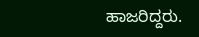ಹಾಜರಿದ್ದರು.